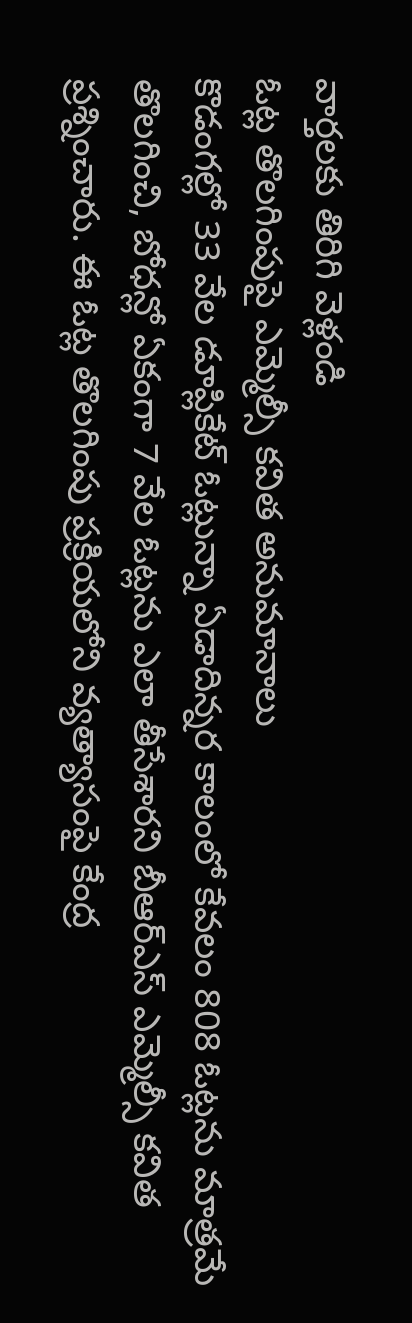వార్తలకు తిరిగి వెళ్లండి
ఓట్ల తొలగింపుపై ఎమ్మెల్సీ కవిత అనుమానాలు
కొడంగల్లో 33 వేల డూప్లికేట్ ఓట్లున్నా ఏడాదిన్నర కాలంలో కేవలం 808 ఓట్లను మాత్రమే తొలగించి, బోధన్లో ఏకంగా 7 వేల ఓట్లను ఎలా తీసేశారని బీఆర్ఎస్ ఎమ్మెల్సీ కవిత ప్రశ్నించారు. ఈ ఓట్ల తొలగింపు ప్రక్రియలోని వ్యత్యాసంపై కేంద్ర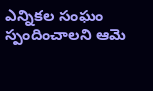ఎన్నికల సంఘం స్పందించాలని ఆమె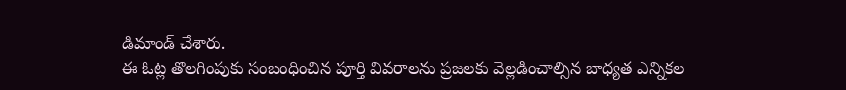డిమాండ్ చేశారు.
ఈ ఓట్ల తొలగింపుకు సంబంధించిన పూర్తి వివరాలను ప్రజలకు వెల్లడించాల్సిన బాధ్యత ఎన్నికల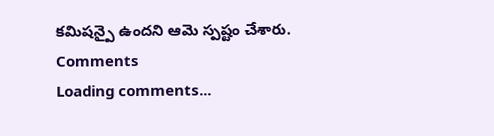కమిషన్పై ఉందని ఆమె స్పష్టం చేశారు.
Comments
Loading comments...